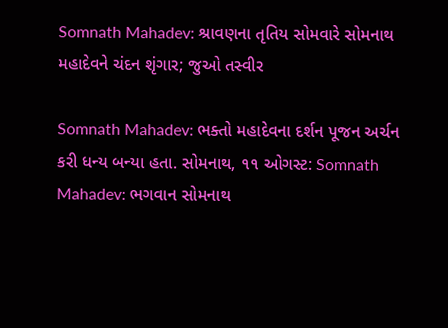Somnath Mahadev: શ્રાવણના તૃતિય સોમવારે સોમનાથ મહાદેવને ચંદન શૃંગાર; જુઓ તસ્વીર

Somnath Mahadev: ભક્તો મહાદેવના દર્શન પૂજન અર્ચન કરી ધન્ય બન્યા હતા. સોમનાથ, ૧૧ ઓગસ્ટ: Somnath Mahadev: ભગવાન સોમનાથ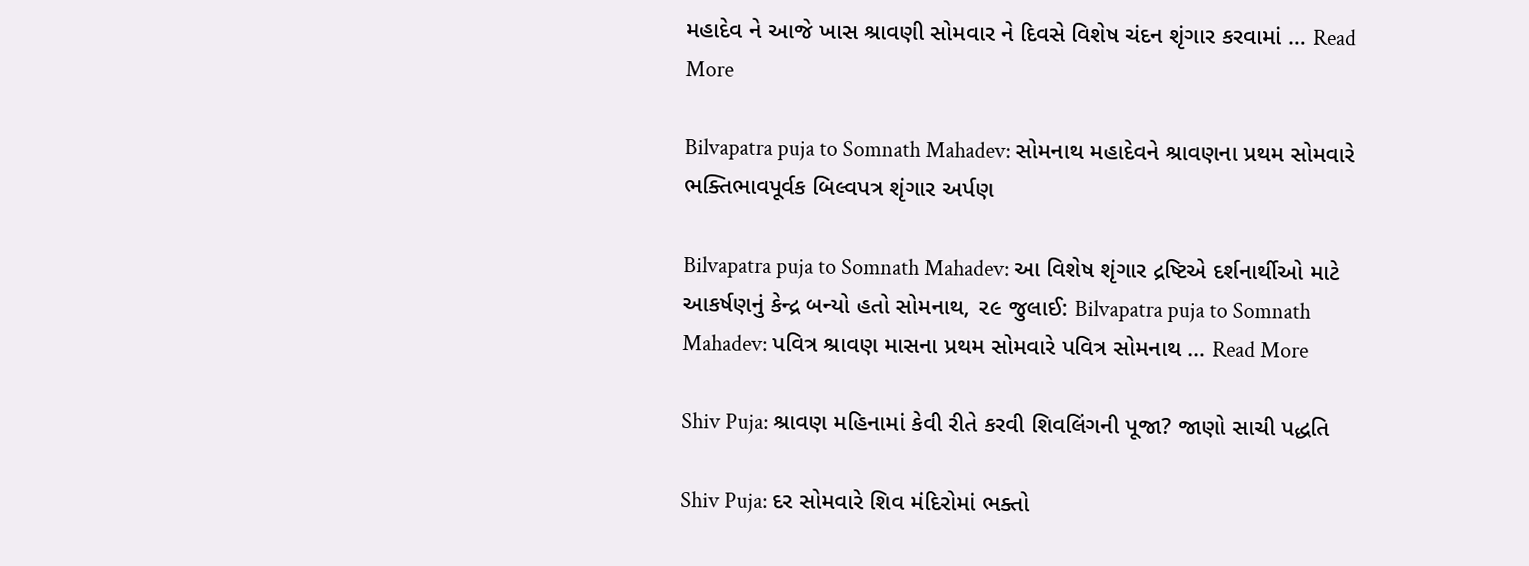મહાદેવ ને આજે ખાસ શ્રાવણી સોમવાર ને દિવસે વિશેષ ચંદન શૃંગાર કરવામાં … Read More

Bilvapatra puja to Somnath Mahadev: સોમનાથ મહાદેવને શ્રાવણના પ્રથમ સોમવારે ભક્તિભાવપૂર્વક બિલ્વપત્ર શૃંગાર અર્પણ

Bilvapatra puja to Somnath Mahadev: આ વિશેષ શૃંગાર દ્રષ્ટિએ દર્શનાર્થીઓ માટે આકર્ષણનું કેન્દ્ર બન્યો હતો સોમનાથ, ૨૯ જુલાઈ: Bilvapatra puja to Somnath Mahadev: પવિત્ર શ્રાવણ માસના પ્રથમ સોમવારે પવિત્ર સોમનાથ … Read More

Shiv Puja: શ્રાવણ મહિનામાં કેવી રીતે કરવી શિવલિંગની પૂજા? જાણો સાચી પદ્ધતિ

Shiv Puja: દર સોમવારે શિવ મંદિરોમાં ભક્તો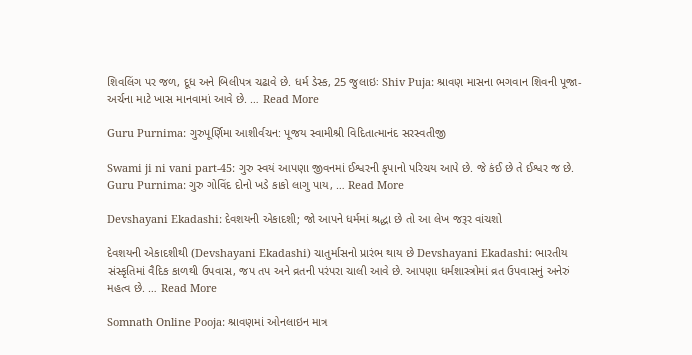શિવલિંગ પર જળ, દૂધ અને બિલીપત્ર ચઢાવે છે. ધર્મ ડેસ્ક, 25 જુલાઇઃ Shiv Puja: શ્રાવણ માસના ભગવાન શિવની પૂજા-અર્ચના માટે ખાસ માનવામાં આવે છે. … Read More

Guru Purnima: ગુરુપૂર્ણિમા આશીર્વચન: પૂજય સ્વામીશ્રી વિદિતાત્માનંદ સરસ્વતીજી

Swami ji ni vani part-45: ગુરુ સ્વયં આપણા જીવનમાં ઈશ્વરની કૃપાનો પરિચય આપે છે. જે કંઈ છે તે ઈશ્વર જ છે. Guru Purnima: ગુરુ ગોવિંદ દોનો ખડે કાકો લાગુ પાય, … Read More

Devshayani Ekadashi: દેવશયની એકાદશી; જો આપને ધર્મમાં શ્રદ્ધા છે તો આ લેખ જરૂર વાંચશો

દેવશયની એકાદશીથી (Devshayani Ekadashi) ચાતુર્માસનો પ્રારંભ થાય છે Devshayani Ekadashi: ભારતીય સંસ્કૃતિમાં વૈદિક કાળથી ઉપવાસ, જપ તપ અને વ્રતની પરંપરા ચાલી આવે છે. આપણા ધર્મશાસ્ત્રોમાં વ્રત ઉપવાસનું અનેરું મહત્વ છે. … Read More

Somnath Online Pooja: શ્રાવણમાં ઓનલાઇન માત્ર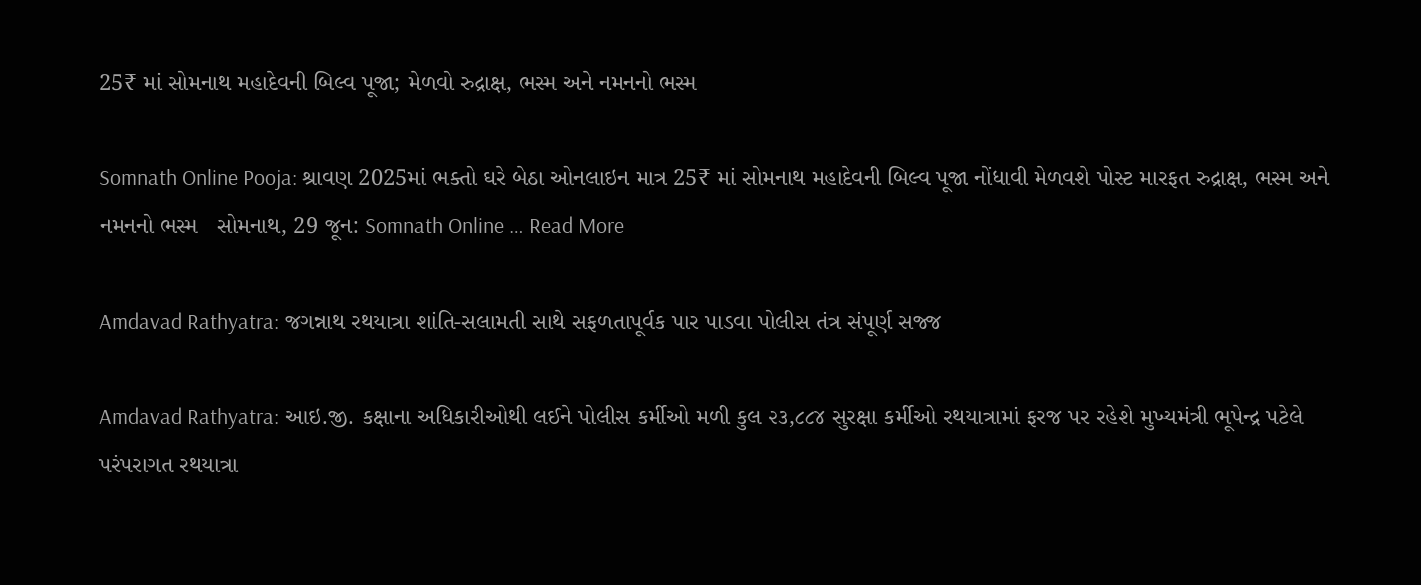25₹ માં સોમનાથ મહાદેવની બિલ્વ પૂજા; મેળવો રુદ્રાક્ષ, ભસ્મ અને નમનનો ભસ્મ

Somnath Online Pooja: શ્રાવણ 2025માં ભક્તો ઘરે બેઠા ઓનલાઇન માત્ર 25₹ માં સોમનાથ મહાદેવની બિલ્વ પૂજા નોંધાવી મેળવશે પોસ્ટ મારફત રુદ્રાક્ષ, ભસ્મ અને નમનનો ભસ્મ   સોમનાથ, 29 જૂન: Somnath Online … Read More

Amdavad Rathyatra: જગન્નાથ રથયાત્રા શાંતિ-સલામતી સાથે સફળતાપૂર્વક પાર પાડવા પોલીસ તંત્ર સંપૂર્ણ સજ્જ

Amdavad Rathyatra: આઇ.જી. કક્ષાના અધિકારીઓથી લઈને પોલીસ કર્મીઓ મળી કુલ ૨૩,૮૮૪ સુરક્ષા કર્મીઓ રથયાત્રામાં ફરજ પર રહેશે મુખ્યમંત્રી ભૂપેન્દ્ર પટેલે પરંપરાગત રથયાત્રા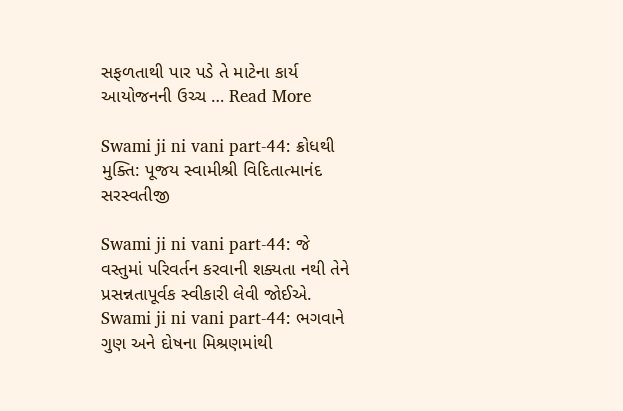સફળતાથી પાર પડે તે માટેના કાર્ય આયોજનની ઉચ્ચ … Read More

Swami ji ni vani part-44: ક્રોધથી મુક્તિ: પૂજય સ્વામીશ્રી વિદિતાત્માનંદ સરસ્વતીજી

Swami ji ni vani part-44: જે વસ્તુમાં પરિવર્તન કરવાની શક્યતા નથી તેને પ્રસન્નતાપૂર્વક સ્વીકારી લેવી જોઈએ. Swami ji ni vani part-44: ભગવાને ગુણ અને દોષના મિશ્રણમાંથી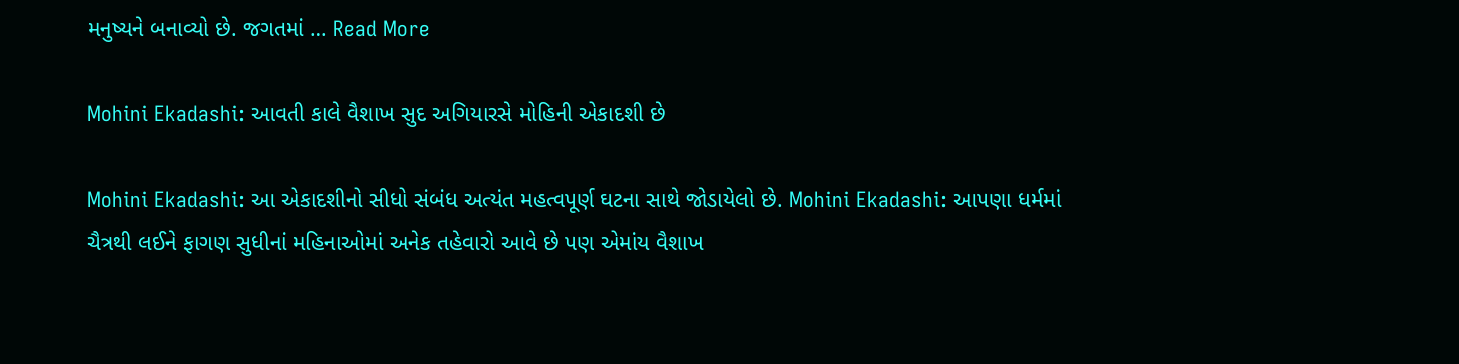મનુષ્યને બનાવ્યો છે. જગતમાં … Read More

Mohini Ekadashi: આવતી કાલે વૈશાખ સુદ અગિયારસે મોહિની એકાદશી છે

Mohini Ekadashi: આ એકાદશીનો સીધો સંબંધ અત્યંત મહત્વપૂર્ણ ઘટના સાથે જોડાયેલો છે. Mohini Ekadashi: આપણા ધર્મમાં ચૈત્રથી લઈને ફાગણ સુધીનાં મહિનાઓમાં અનેક તહેવારો આવે છે પણ એમાંય વૈશાખ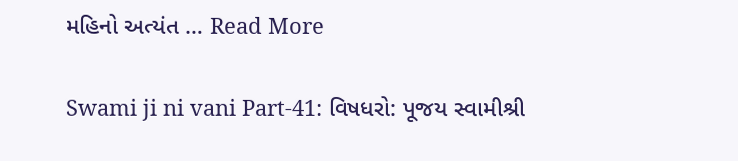મહિનો અત્યંત … Read More

Swami ji ni vani Part-41: વિષધરો: પૂજય સ્વામીશ્રી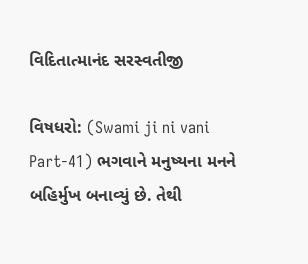વિદિતાત્માનંદ સરસ્વતીજી

વિષધરો: (Swami ji ni vani Part-41) ભગવાને મનુષ્યના મનને બહિર્મુખ બનાવ્યું છે. તેથી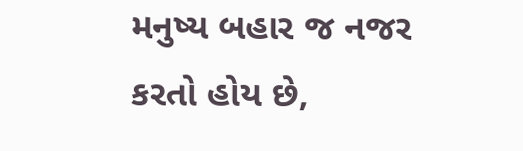મનુષ્ય બહાર જ નજર કરતો હોય છે,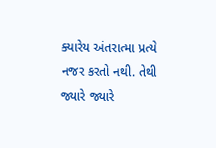ક્યારેય અંતરાત્મા પ્રત્યે નજર કરતો નથી. તેથી જ્યારે જ્યારે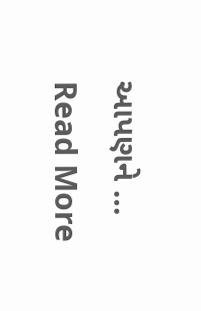આપણને … Read More